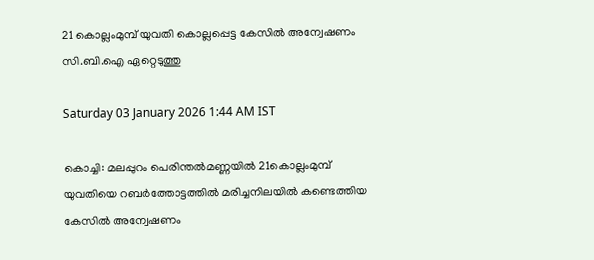21 കൊല്ലംമുമ്പ് യുവതി കൊല്ലപ്പെട്ട കേസിൽ അന്വേഷണം സി.ബി.ഐ ഏറ്റെടുത്തു

Saturday 03 January 2026 1:44 AM IST

കൊച്ചി: മലപ്പുറം പെരിന്തൽമണ്ണയിൽ 21കൊല്ലംമുമ്പ് യുവതിയെ റബർത്തോട്ടത്തിൽ മരിച്ചനിലയിൽ കണ്ടെത്തിയ കേസിൽ അന്വേഷണം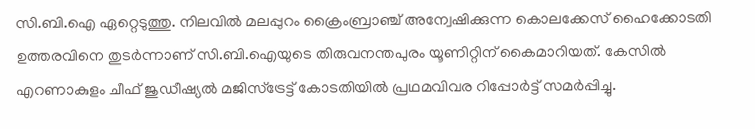സി.ബി.ഐ ഏറ്റെടുത്തു. നിലവിൽ മലപ്പുറം ക്രൈംബ്രാഞ്ച് അന്വേഷിക്കുന്ന കൊലക്കേസ് ഹൈക്കോടതി ഉത്തരവിനെ തുടർന്നാണ് സി.ബി.ഐയുടെ തിരുവനന്തപുരം യൂണിറ്റിന് കൈമാറിയത്. കേസിൽ എറണാകുളം ചീഫ് ജുഡീഷ്യൽ മജിസ്ട്രേട്ട് കോടതിയിൽ പ്രഥമവിവര റിപ്പോർട്ട് സമർപ്പിച്ചു.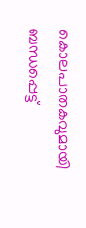കൊലപാതകവുമായി ബന്ധപ്പെട്ട്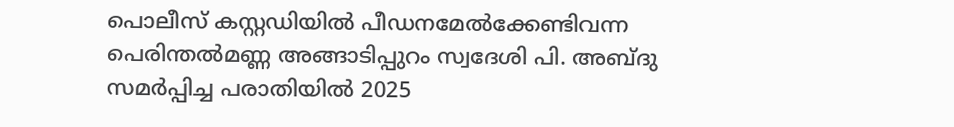പൊലീസ് കസ്റ്റഡിയിൽ പീഡനമേൽക്കേണ്ടിവന്ന പെരിന്തൽമണ്ണ അങ്ങാടിപ്പുറം സ്വദേശി പി. അബ്ദു സമ‌‌ർപ്പിച്ച പരാതിയിൽ 2025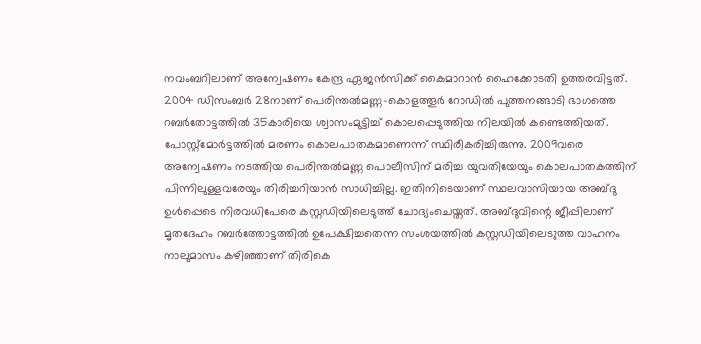നവംബറിലാണ് അന്വേഷണം കേന്ദ്ര ഏജൻസിക്ക് കൈമാറാൻ ഹൈക്കോടതി ഉത്തരവിട്ടത്. 2004 ഡിസംബർ 28നാണ് പെരിന്തൽമണ്ണ-കൊളത്തൂർ റോഡിൽ പുത്തനങ്ങാടി ഭാഗത്തെ റബർതോട്ടത്തിൽ 35കാരിയെ ശ്വാസംമുട്ടിച്ച് കൊലപ്പെടുത്തിയ നിലയിൽ കണ്ടെത്തിയത്. പോസ്റ്റ്‌മോർട്ടത്തിൽ മരണം കൊലപാതകമാണെന്ന് സ്ഥിരീകരിച്ചിരുന്നു. 2009വരെ അന്വേഷണം നടത്തിയ പെരിന്തൽമണ്ണ പൊലീസിന് മരിച്ച യുവതിയേയും കൊലപാതകത്തിന് പിന്നിലുള്ളവരേയും തിരിച്ചറിയാൻ സാധിച്ചില്ല. ഇതിനിടെയാണ് സ്ഥലവാസിയായ അബ്ദു ഉൾപ്പെടെ നിരവധിപേരെ കസ്റ്റഡിയിലെ‌ടുത്ത് ചോദ്യംചെയ്തത്. അബ്ദുവിന്റെ ജീപ്പിലാണ് മൃതദേഹം റബർത്തോട്ടത്തിൽ ഉപേക്ഷിച്ചതെന്ന സംശയത്തിൽ കസ്റ്റഡിയിലെട‌ുത്ത വാഹനം നാലുമാസം കഴിഞ്ഞാണ് തിരികെ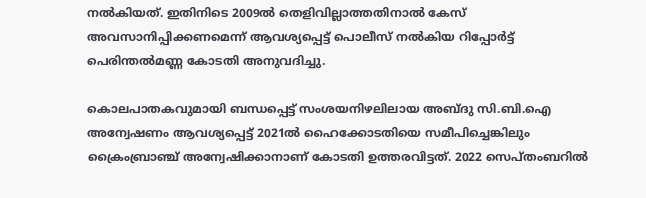നൽകിയത്. ഇതിനിടെ 2009ൽ തെളിവില്ലാത്തതിനാൽ കേസ് അവസാനിപ്പിക്കണമെന്ന് ആവശ്യപ്പെട്ട് പൊലീസ് നൽകിയ റിപ്പോർട്ട് പെരിന്തൽമണ്ണ കോടതി അനുവദിച്ചു.

കൊലപാതകവുമായി ബന്ധപ്പെട്ട് സംശയനിഴലിലായ അബ്ദു സി.ബി.ഐ അന്വേഷണം ആവശ്യപ്പെട്ട് 2021ൽ ഹൈക്കോടതിയെ സമീപിച്ചെങ്കിലും ക്രൈംബ്രാഞ്ച് അന്വേഷിക്കാനാണ് കോടതി ഉത്തരവിട്ടത്. 2022 സെപ്തംബറിൽ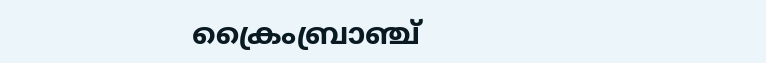ക്രൈംബ്രാഞ്ച്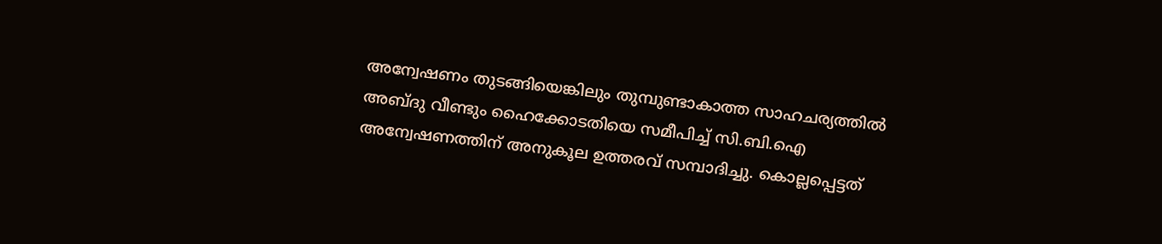അന്വേഷണം തുടങ്ങിയെങ്കിലും തുമ്പുണ്ടാകാത്ത സാഹചര്യത്തിൽ അബ്ദു വീണ്ടും ഹൈക്കോടതിയെ സമീപിച്ച് സി.ബി.ഐ അന്വേഷണത്തിന് അനുകൂല ഉത്തരവ് സമ്പാദിച്ചു. കൊല്ലപ്പെട്ടത്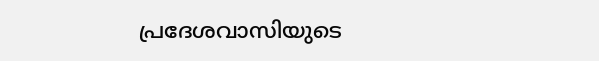പ്രദേശവാസിയുടെ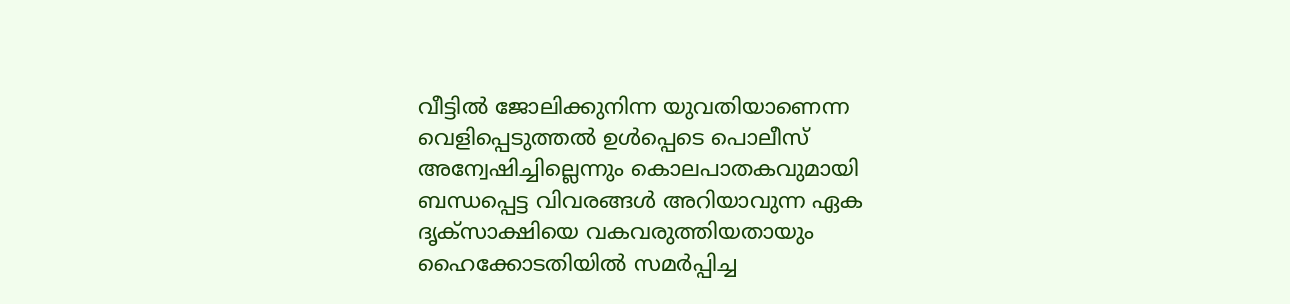വീട്ടിൽ ജോലിക്കുനിന്ന യുവതിയാണെന്ന വെളിപ്പെടുത്തൽ ഉൾപ്പെടെ പൊലീസ് അന്വേഷിച്ചില്ലെന്നും കൊലപാതകവുമായി ബന്ധപ്പെട്ട വിവരങ്ങൾ അറിയാവുന്ന ഏക ദൃക്‌സാക്ഷിയെ വകവരുത്തിയതായും ഹൈക്കോടതിയിൽ സമർപ്പിച്ച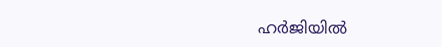ഹർജിയിൽ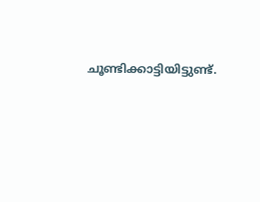ചൂണ്ടിക്കാട്ടിയിട്ടുണ്ട്.